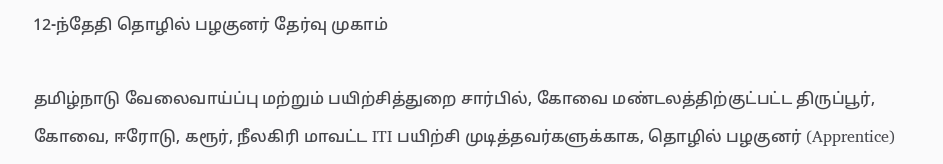12-ந்தேதி தொழில் பழகுனர் தேர்வு முகாம்

தமிழ்நாடு வேலைவாய்ப்பு மற்றும் பயிற்சித்துறை சார்பில், கோவை மண்டலத்திற்குட்பட்ட திருப்பூர், கோவை, ஈரோடு, கரூர், நீலகிரி மாவட்ட ITI பயிற்சி முடித்தவர்களுக்காக, தொழில் பழகுனர் (Apprentice)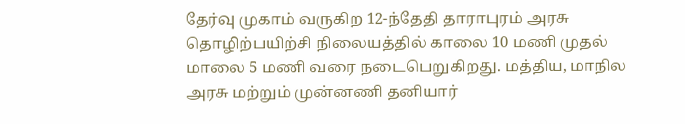தேர்வு முகாம் வருகிற 12-ந்தேதி தாராபுரம் அரசு தொழிற்பயிற்சி நிலையத்தில் காலை 10 மணி முதல் மாலை 5 மணி வரை நடைபெறுகிறது. மத்திய, மாநில அரசு மற்றும் முன்னணி தனியார்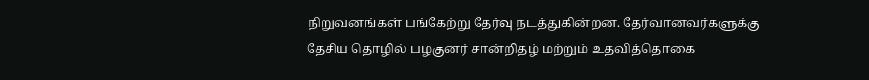நிறுவனங்கள் பங்கேற்று தேர்வு நடத்துகின்றன. தேர்வானவர்களுக்கு தேசிய தொழில் பழகுனர் சான்றிதழ் மற்றும் உதவித்தொகை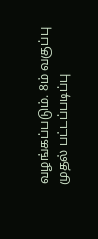வழங்கப்படும். 8ம் வகுப்பு முதல் பட்டப்படிப்பு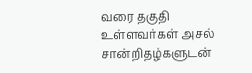வரை தகுதி உள்ளவர்கள் அசல் சான்றிதழ்களுடன்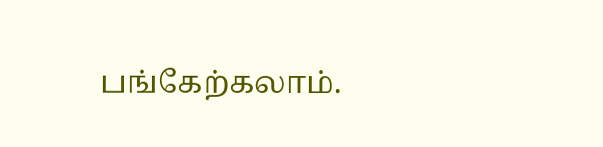பங்கேற்கலாம்.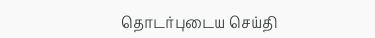தொடர்புடைய செய்தி